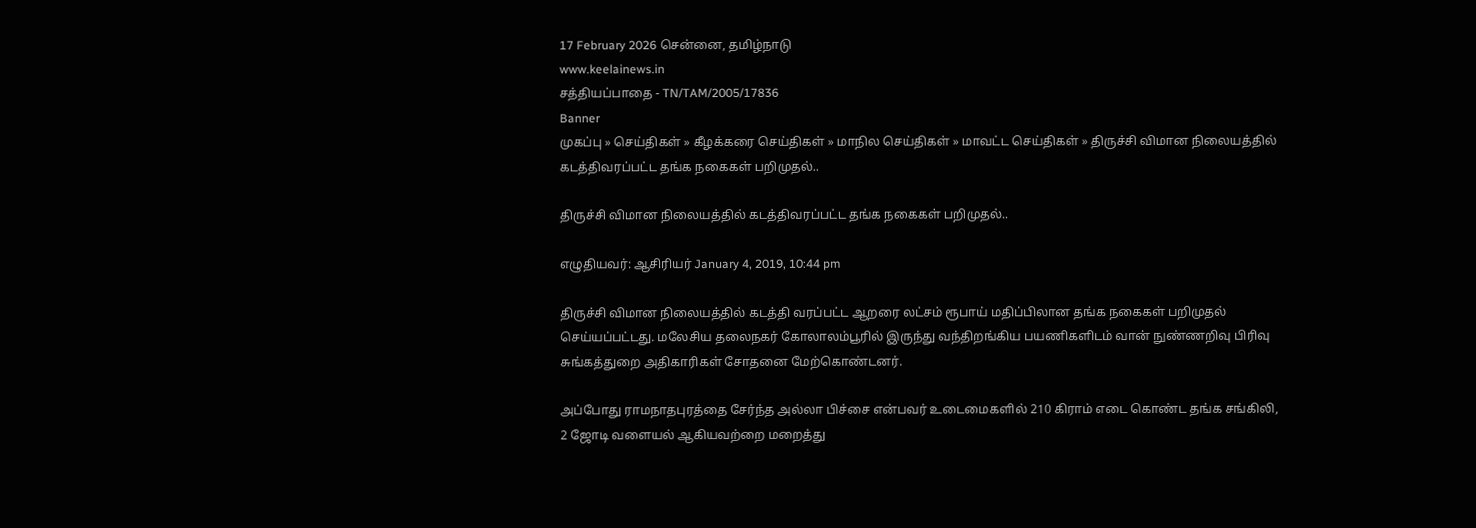17 February 2026 சென்னை, தமிழ்நாடு
www.keelainews.in
சத்தியப்பாதை - TN/TAM/2005/17836
Banner
முகப்பு » செய்திகள் » கீழக்கரை செய்திகள் » மாநில செய்திகள் » மாவட்ட செய்திகள் » திருச்சி விமான நிலையத்தில் கடத்திவரப்பட்ட தங்க நகைகள் பறிமுதல்..

திருச்சி விமான நிலையத்தில் கடத்திவரப்பட்ட தங்க நகைகள் பறிமுதல்..

எழுதியவர்: ஆசிரியர் January 4, 2019, 10:44 pm

திருச்சி விமான நிலையத்தில் கடத்தி வரப்பட்ட ஆறரை லட்சம் ரூபாய் மதிப்பிலான தங்க நகைகள் பறிமுதல் செய்யப்பட்டது. மலேசிய தலைநகர் கோலாலம்பூரில் இருந்து வந்திறங்கிய பயணிகளிடம் வான் நுண்ணறிவு பிரிவு சுங்கத்துறை அதிகாரிகள் சோதனை மேற்கொண்டனர்.

அப்போது ராமநாதபுரத்தை சேர்ந்த அல்லா பிச்சை என்பவர் உடைமைகளில் 210 கிராம் எடை கொண்ட தங்க சங்கிலி, 2 ஜோடி வளையல் ஆகியவற்றை மறைத்து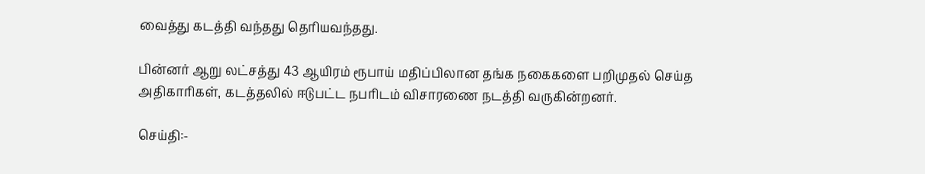வைத்து கடத்தி வந்தது தெரியவந்தது.

பின்னர் ஆறு லட்சத்து 43 ஆயிரம் ரூபாய் மதிப்பிலான தங்க நகைகளை பறிமுதல் செய்த அதிகாரிகள், கடத்தலில் ஈடுபட்ட நபரிடம் விசாரணை நடத்தி வருகின்றனர்.

செய்தி:-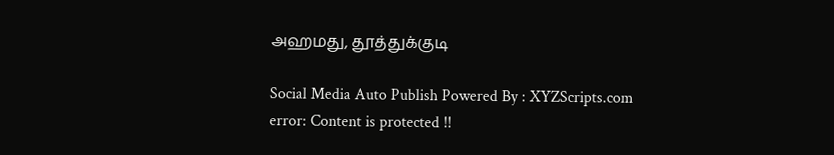அஹமது, தூத்துக்குடி

Social Media Auto Publish Powered By : XYZScripts.com
error: Content is protected !!